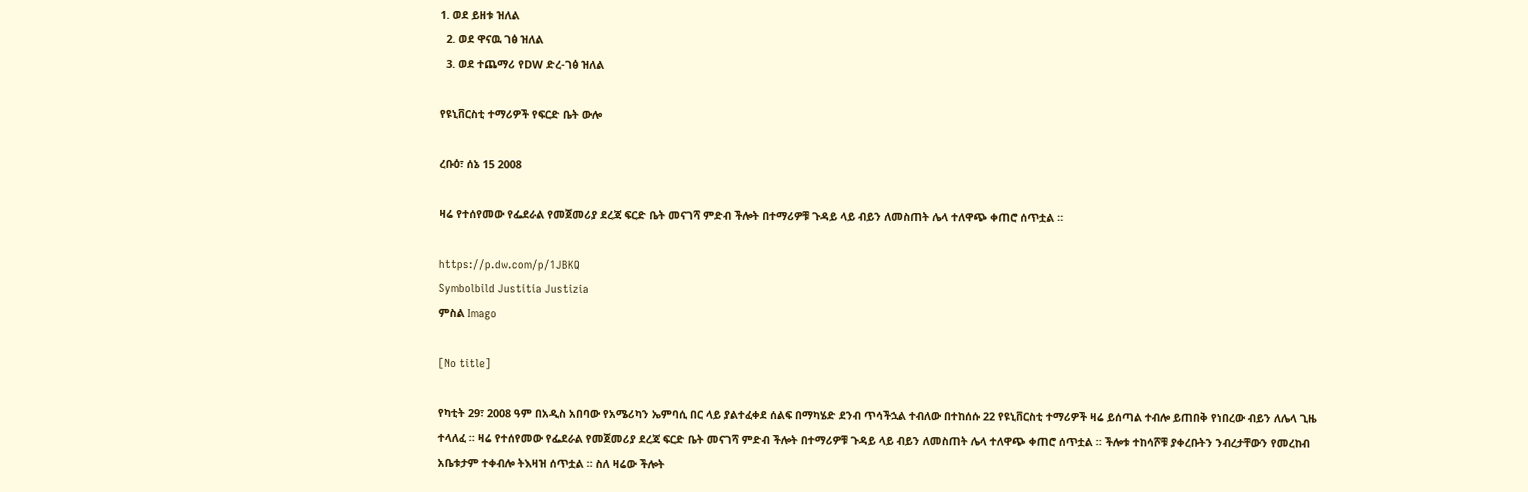1. ወደ ይዘቱ ዝለል
  2. ወደ ዋናዉ ገፅ ዝለል
  3. ወደ ተጨማሪ የDW ድረ-ገፅ ዝለል

የዩኒቨርስቲ ተማሪዎች የፍርድ ቤት ውሎ

ረቡዕ፣ ሰኔ 15 2008

ዛሬ የተሰየመው የፌደራል የመጀመሪያ ደረጃ ፍርድ ቤት መናገሻ ምድብ ችሎት በተማሪዎቹ ጉዳይ ላይ ብይን ለመስጠት ሌላ ተለዋጭ ቀጠሮ ሰጥቷል ።

https://p.dw.com/p/1JBKQ
Symbolbild Justitia Justizia
ምስል Imago

[No title]

የካቲት 29፣ 2008 ዓም በአዲስ አበባው የአሜሪካን ኤምባሲ በር ላይ ያልተፈቀደ ሰልፍ በማካሄድ ደንብ ጥሳችኋል ተብለው በተከሰሱ 22 የዩኒቨርስቲ ተማሪዎች ዛሬ ይሰጣል ተብሎ ይጠበቅ የነበረው ብይን ለሌላ ጊዜ ተላለፈ ። ዛሬ የተሰየመው የፌደራል የመጀመሪያ ደረጃ ፍርድ ቤት መናገሻ ምድብ ችሎት በተማሪዎቹ ጉዳይ ላይ ብይን ለመስጠት ሌላ ተለዋጭ ቀጠሮ ሰጥቷል ። ችሎቱ ተከሳሾቹ ያቀረቡትን ንብረታቸውን የመረከብ አቤቱታም ተቀብሎ ትእዛዝ ሰጥቷል ። ስለ ዛሬው ችሎት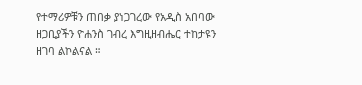የተማሪዎቹን ጠበቃ ያነጋገረው የአዲስ አበባው ዘጋቢያችን ዮሐንስ ገብረ እግዚዘብሔር ተከታዩን ዘገባ ልኮልናል ።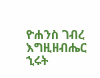ዮሐንስ ገብረ እግዚዘብሔር
ኂሩት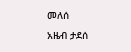መለሰ
አዜብ ታደሰ